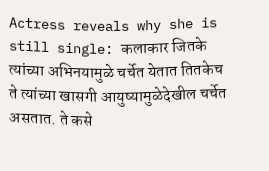Actress reveals why she is still single: कलाकार जितके त्यांच्या अभिनयामुळे चर्चेत येतात तितकेच ते त्यांच्या खासगी आयुष्यामुळेदेखील चर्चेत असतात. ते कसे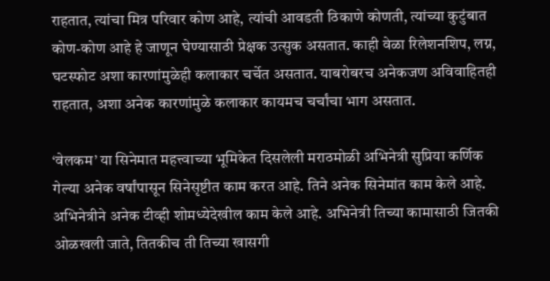राहतात, त्यांचा मित्र परिवार कोण आहे, त्यांची आवडती ठिकाणे कोणती, त्यांच्या कुटुंबात कोण-कोण आहे हे जाणून घेण्यासाठी प्रेक्षक उत्सुक असतात. काही वेळा रिलेशनशिप, लग्न, घटस्फोट अशा कारणांमुळेही कलाकार चर्चेत असतात. याबरोबरच अनेकजण अविवाहितही राहतात, अशा अनेक कारणांमुळे कलाकार कायमच चर्चांचा भाग असतात.

‘वेलकम’ या सिनेमात महत्त्वाच्या भूमिकेत दिसलेली मराठमोळी अभिनेत्री सुप्रिया कर्णिक गेल्या अनेक वर्षांपासून सिनेसृष्टीत काम करत आहे. तिने अनेक सिनेमांत काम केले आहे. अभिनेत्रीने अनेक टीव्ही शोमध्येदेखील काम केले आहे. अभिनेत्री तिच्या कामासाठी जितकी ओळखली जाते, तितकीच ती तिच्या खासगी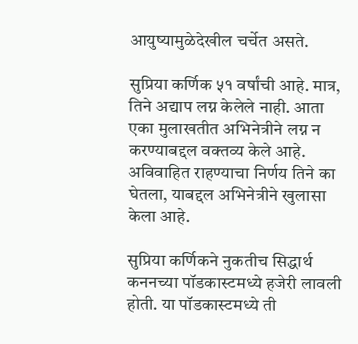आयुष्यामुळेदेखील चर्चेत असते.

सुप्रिया कर्णिक ५१ वर्षांची आहे. मात्र, तिने अद्याप लग्न केलेले नाही. आता एका मुलाखतीत अभिनेत्रीने लग्न न करण्याबद्दल वक्तव्य केले आहे. अविवाहित राहण्याचा निर्णय तिने का घेतला, याबद्दल अभिनेत्रीने खुलासा केला आहे.

सुप्रिया कर्णिकने नुकतीच सिद्धार्थ कननच्या पॉडकास्टमध्ये हजेरी लावली होती. या पॉडकास्टमध्ये ती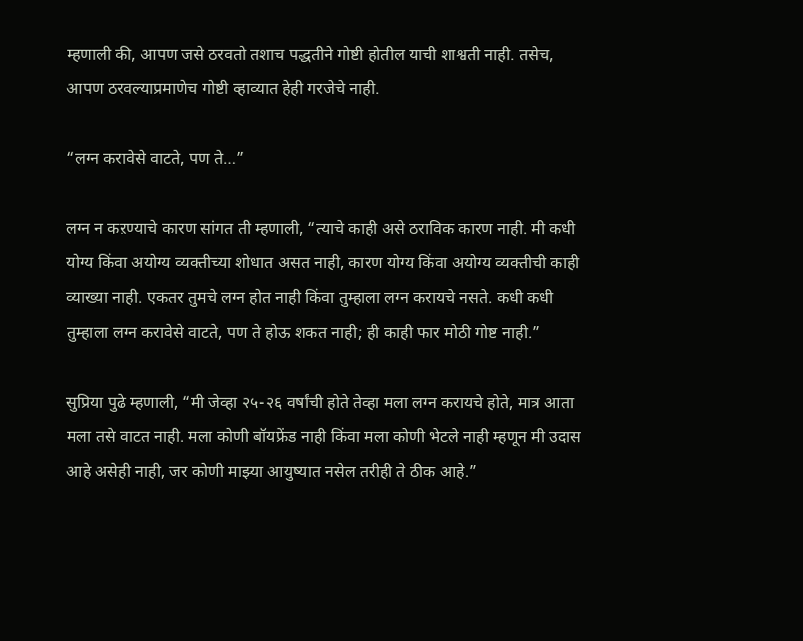म्हणाली की, आपण जसे ठरवतो तशाच पद्धतीने गोष्टी होतील याची शाश्वती नाही. तसेच, आपण ठरवल्याप्रमाणेच गोष्टी व्हाव्यात हेही गरजेचे नाही.

“लग्न करावेसे वाटते, पण ते…”

लग्न न कऱण्याचे कारण सांगत ती म्हणाली, “त्याचे काही असे ठराविक कारण नाही. मी कधी योग्य किंवा अयोग्य व्यक्तीच्या शोधात असत नाही, कारण योग्य किंवा अयोग्य व्यक्तीची काही व्याख्या नाही. एकतर तुमचे लग्न होत नाही किंवा तुम्हाला लग्न करायचे नसते. कधी कधी तुम्हाला लग्न करावेसे वाटते, पण ते होऊ शकत नाही; ही काही फार मोठी गोष्ट नाही.”

सुप्रिया पुढे म्हणाली, “मी जेव्हा २५-२६ वर्षांची होते तेव्हा मला लग्न करायचे होते, मात्र आता मला तसे वाटत नाही. मला कोणी बॉयफ्रेंड नाही किंवा मला कोणी भेटले नाही म्हणून मी उदास आहे असेही नाही, जर कोणी माझ्या आयुष्यात नसेल तरीही ते ठीक आहे.”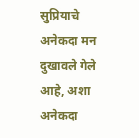सुप्रियाचे अनेकदा मन दुखावले गेले आहे, अशा अनेकदा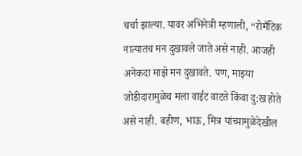चर्चा झाल्या. यावर अभिनेत्री म्हणाली, “रोमँटिक नात्यातच मन दुखावले जाते असे नाही. आजही अनेकदा माझे मन दुखावते. पण, माझ्या जोडीदारामुळेच मला वाईट वाटते किंवा दु:ख होते असे नाही. बहीण, भाऊ, मित्र यांच्यामुळेदेखील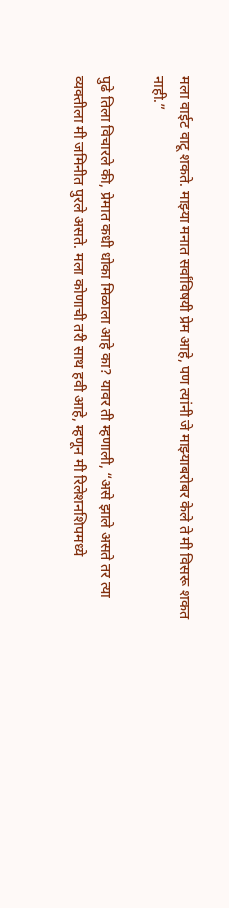मला वाईट वाटू शकते. माझ्या मनात सर्वांविषयी प्रेम आहे, पण त्यांनी जे माझ्याबरोबर केले ते मी विसरू शकत नाही.”

पुढे तिला विचारले की, प्रेमात कधी धोका मिळाला आहे का? यावर ती म्हणाली, “असे झाले असते तर त्या व्यक्तीला मी जमिनीत पुरले असते. मला कोणाची तरी साथ हवी आहे, म्हणून मी रिलेशनशिपमध्ये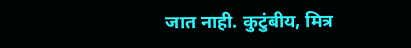जात नाही. कुटुंबीय, मित्र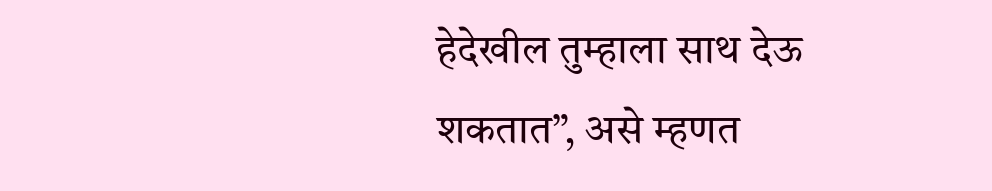हेदेखील तुम्हाला साथ देऊ शकतात”, असे म्हणत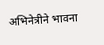अभिनेत्रीने भावना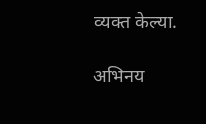व्यक्त केल्या.

अभिनय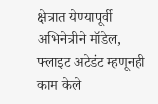क्षेत्रात येण्यापूर्वी अभिनेत्रीने मॉडेल, फ्लाइट अटेडंट म्हणूनही काम केले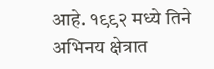आहे. १९९२ मध्ये तिने अभिनय क्षेत्रात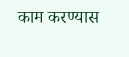काम करण्यास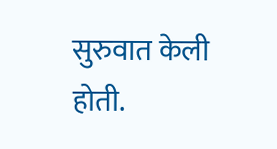सुरुवात केली होती.